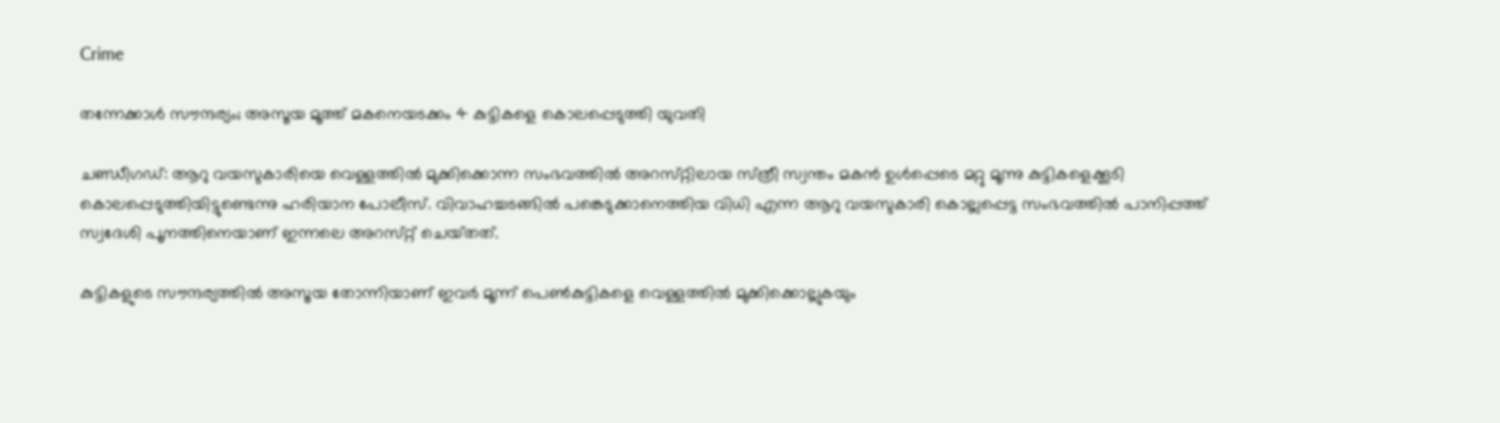Crime

തന്നേക്കാള്‍ സൗന്ദര്യം; അസൂയ മൂത്ത് മകനെയടക്കം 4 കുട്ടികളെ കൊലപ്പെടുത്തി യുവതി

ചണ്ഡീഗഡ്‌: ആറു വയസുകാരിയെ വെള്ളത്തില്‍ മുക്കിക്കൊന്ന സംഭവത്തില്‍ അറസ്‌റ്റിലായ സ്‌ത്രീ സ്വന്തം മകന്‍ ഉള്‍പ്പെടെ മറ്റു മൂന്നു കുട്ടികളെക്കൂടി കൊലപ്പെടുത്തിയിട്ടുണ്ടെന്നു ഹരിയാന പോലീസ്‌. വിവാഹച്ചടങ്ങില്‍ പങ്കെടുക്കാനെത്തിയ വിധി എന്ന ആറു വയസുകാരി കൊല്ലപ്പെട്ട സംഭവത്തില്‍ പാനിപ്പത്ത്‌ സ്വദേശി പൂനത്തിനെയാണ്‌ ഇന്നലെ അറസ്‌റ്റ്‌ ചെയ്‌തത്‌.

കുട്ടികളുടെ സൗന്ദര്യത്തില്‍ അസൂയ തോന്നിയാണ്‌ ഇവര്‍ മൂന്ന്‌ പെണ്‍കുട്ടികളെ വെള്ളത്തില്‍ മുക്കിക്കൊല്ലുകയും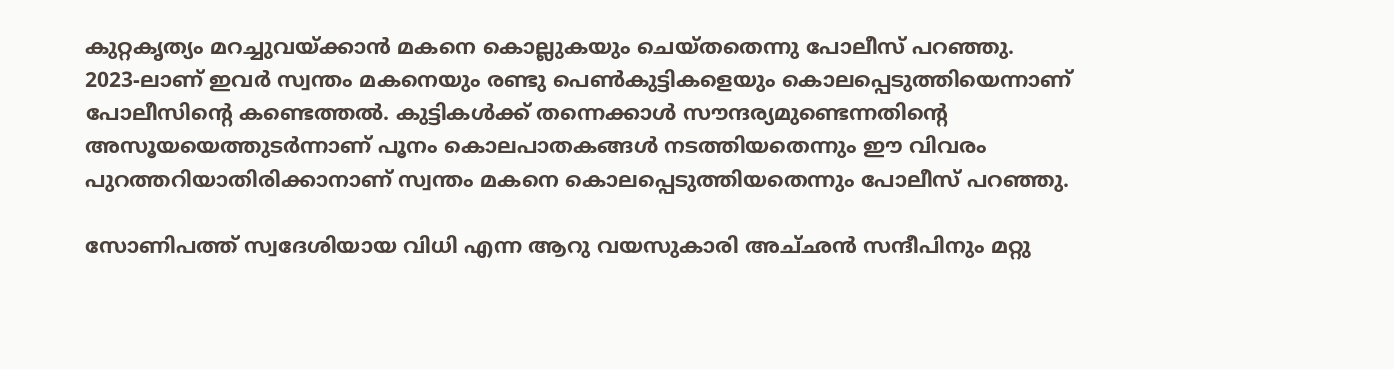കുറ്റകൃത്യം മറച്ചുവയ്‌ക്കാന്‍ മകനെ കൊല്ലുകയും ചെയ്‌തതെന്നു പോലീസ്‌ പറഞ്ഞു.
2023-ലാണ്‌ ഇവര്‍ സ്വന്തം മകനെയും രണ്ടു പെണ്‍കുട്ടികളെയും കൊലപ്പെടുത്തിയെന്നാണ്‌ പോലീസിന്റെ കണ്ടെത്തല്‍. കുട്ടികള്‍ക്ക്‌ തന്നെക്കാള്‍ സൗന്ദര്യമുണ്ടെന്നതിന്റെ അസൂയയെത്തുടര്‍ന്നാണ്‌ പൂനം കൊലപാതകങ്ങള്‍ നടത്തിയതെന്നും ഈ വിവരം പുറത്തറിയാതിരിക്കാനാണ്‌ സ്വന്തം മകനെ കൊലപ്പെടുത്തിയതെന്നും പോലീസ്‌ പറഞ്ഞു.

സോണിപത്ത്‌ സ്വദേശിയായ വിധി എന്ന ആറു വയസുകാരി അച്‌ഛന്‍ സന്ദീപിനും മറ്റു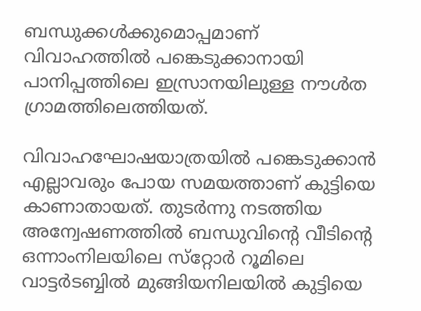ബന്ധുക്കള്‍ക്കുമൊപ്പമാണ്‌ വിവാഹത്തില്‍ പങ്കെടുക്കാനായി പാനിപ്പത്തിലെ ഇസ്രാനയിലുള്ള നൗള്‍ത ഗ്രാമത്തിലെത്തിയത്‌.

വിവാഹഘോഷയാത്രയില്‍ പങ്കെടുക്കാന്‍ എല്ലാവരും പോയ സമയത്താണ്‌ കുട്ടിയെ കാണാതായത്‌. തുടര്‍ന്നു നടത്തിയ അന്വേഷണത്തില്‍ ബന്ധുവിന്റെ വീടിന്റെ ഒന്നാംനിലയിലെ സ്‌റ്റോര്‍ റൂമിലെ വാട്ടര്‍ടബ്ബില്‍ മുങ്ങിയനിലയില്‍ കുട്ടിയെ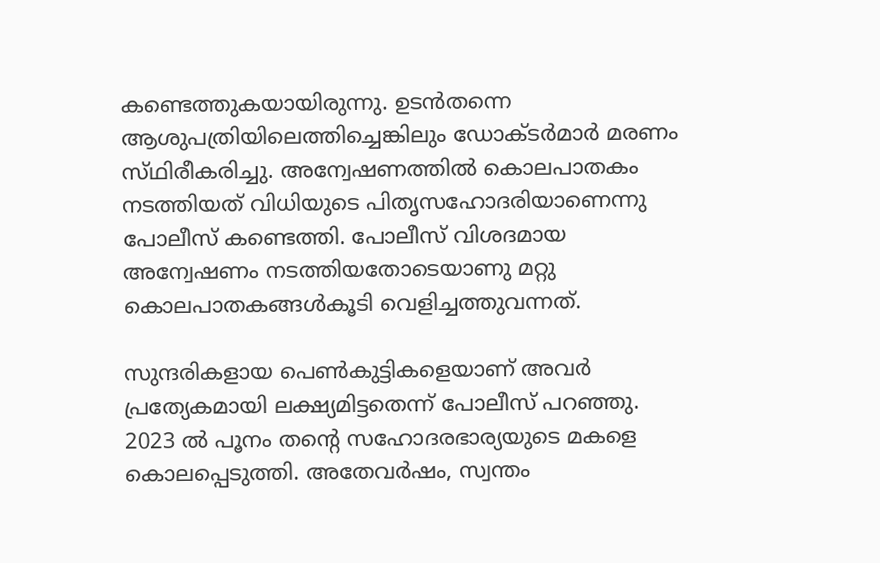കണ്ടെത്തുകയായിരുന്നു. ഉടന്‍തന്നെ ആശുപത്രിയിലെത്തിച്ചെങ്കിലും ഡോക്‌ടര്‍മാര്‍ മരണം സ്‌ഥിരീകരിച്ചു. അന്വേഷണത്തില്‍ കൊലപാതകം നടത്തിയത്‌ വിധിയുടെ പിതൃസഹോദരിയാണെന്നു പോലീസ്‌ കണ്ടെത്തി. പോലീസ്‌ വിശദമായ അന്വേഷണം നടത്തിയതോടെയാണു മറ്റു കൊലപാതകങ്ങള്‍കൂടി വെളിച്ചത്തുവന്നത്‌.

സുന്ദരികളായ പെണ്‍കുട്ടികളെയാണ്‌ അവര്‍ പ്രത്യേകമായി ലക്ഷ്യമിട്ടതെന്ന്‌ പോലീസ്‌ പറഞ്ഞു. 2023 ല്‍ പൂനം തന്റെ സഹോദരഭാര്യയുടെ മകളെ കൊലപ്പെടുത്തി. അതേവര്‍ഷം, സ്വന്തം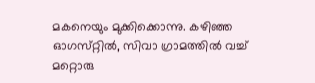മകനെയും മുക്കിക്കൊന്നു. കഴിഞ്ഞ ഓഗസ്‌റ്റില്‍, സിവാ ഗ്രാമത്തില്‍ വച്ച്‌ മറ്റൊരു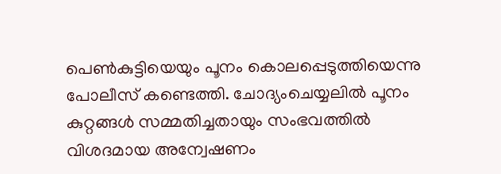പെണ്‍കുട്ടിയെയും പൂനം കൊലപ്പെടുത്തിയെന്നു പോലീസ്‌ കണ്ടെത്തി. ചോദ്യംചെയ്യലില്‍ പൂനം കുറ്റങ്ങള്‍ സമ്മതിച്ചതായും സംഭവത്തില്‍ വിശദമായ അന്വേഷണം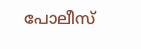പോലീസ്‌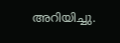അറിയിച്ചു.